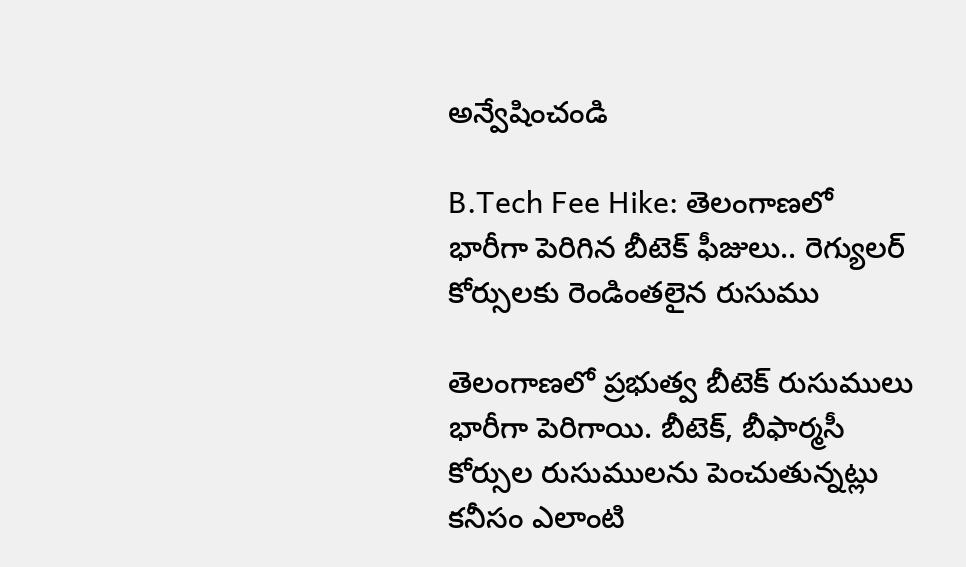అన్వేషించండి

B.Tech Fee Hike: తెలంగాణలో భారీగా పెరిగిన బీటెక్ ఫీజులు.. రెగ్యులర్ కోర్సులకు రెండింతలైన రుసుము

తెలంగాణలో ప్రభుత్వ బీటెక్‌ రుసుములు భారీగా పెరిగాయి. బీటెక్‌, బీఫార్మసీ కోర్సుల రుసుములను పెంచుతున్నట్లు కనీసం ఎలాంటి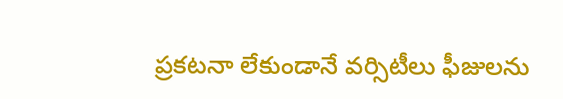ప్రకటనా లేకుండానే వర్సిటీలు ఫీజులను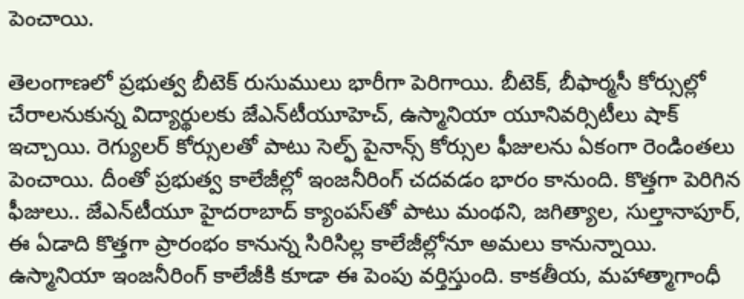పెంచాయి.

తెలంగాణలో ప్రభుత్వ బీటెక్‌ రుసుములు భారీగా పెరిగాయి. బీటెక్‌, బీఫార్మసీ కోర్సుల్లో చేరాలనుకున్న విద్యార్థులకు జేఎన్‌టీయూహెచ్‌, ఉస్మానియా యూనివర్సిటీలు షాక్ ఇచ్చాయి. రెగ్యులర్ కోర్సులతో పాటు సెల్ఫ్ పైనాన్స్ కోర్సుల ఫీజులను ఏకంగా రెండింతలు పెంచాయి. దీంతో ప్రభుత్వ కాలేజీల్లో ఇంజనీరింగ్ చదవడం భారం కానుంది. కొత్తగా పెరిగిన ఫీజులు.. జేఎన్‌టీయూ హైదరాబాద్‌ క్యాంపస్‌తో పాటు మంథని, జగిత్యాల, సుల్తానాపూర్‌, ఈ ఏడాది కొత్తగా ప్రారంభం కానున్న సిరిసిల్ల కాలేజీల్లోనూ అమలు కానున్నాయి. ఉస్మానియా ఇంజనీరింగ్‌ కాలేజీకి కూడా ఈ పెంపు వర్తిస్తుంది. కాకతీయ, మహాత్మాగాంధీ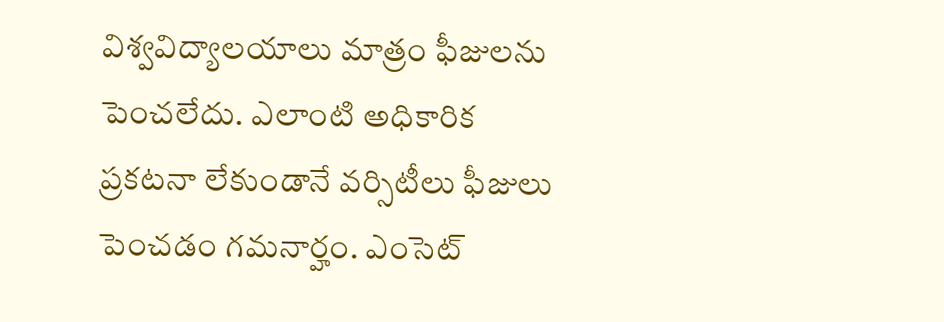విశ్వవిద్యాలయాలు మాత్రం ఫీజులను పెంచలేదు. ఎలాంటి అధికారిక ప్రకటనా లేకుండానే వర్సిటీలు ఫీజులు పెంచడం గమనార్హం. ఎంసెట్‌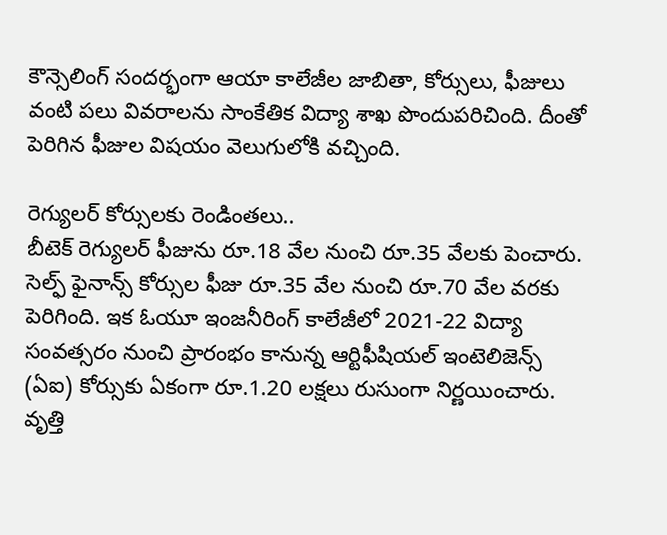కౌన్సెలింగ్‌ సందర్భంగా ఆయా కాలేజీల జాబితా, కోర్సులు, ఫీజులు వంటి పలు వివరాలను సాంకేతిక విద్యా శాఖ పొందుపరిచింది. దీంతో పెరిగిన ఫీజుల విషయం వెలుగులోకి వచ్చింది.

రెగ్యులర్ కోర్సులకు రెండింతలు..
బీటెక్‌ రెగ్యులర్‌ ఫీజును రూ.18 వేల నుంచి రూ.35 వేలకు పెంచారు. సెల్ఫ్ ఫైనాన్స్ కోర్సుల ఫీజు రూ.35 వేల నుంచి రూ.70 వేల వరకు పెరిగింది. ఇక ఓయూ ఇంజనీరింగ్‌ కాలేజీలో 2021-22 విద్యా సంవత్సరం నుంచి ప్రారంభం కానున్న ఆర్టిఫీషియల్ ఇంటెలిజెన్స్ (ఏఐ) కోర్సుకు ఏకంగా రూ.1.20 లక్షలు రుసుంగా నిర్ణయించారు. వృత్తి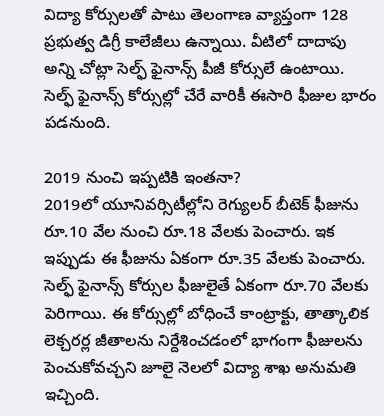విద్యా కోర్సులతో పాటు తెలంగాణ వ్యాప్తంగా 128 ప్రభుత్వ డిగ్రీ కాలేజీలు ఉన్నాయి. వీటిలో దాదాపు అన్ని చోట్లా సెల్ఫ్‌ ఫైనాన్స్‌ పీజీ కోర్సులే ఉంటాయి. సెల్ఫ్ ఫైనాన్స్ కోర్సుల్లో చేరే వారికీ ఈసారి ఫీజుల భారం పడనుంది.

2019 నుంచి ఇప్పటికి ఇంతనా?
2019లో యూనివర్సిటీల్లోని రెగ్యులర్‌ బీటెక్‌ ఫీజును రూ.10 వేల నుంచి రూ.18 వేలకు పెంచారు. ఇక ఇప్పుడు ఈ ఫీజును ఏకంగా రూ.35 వేలకు పెంచారు. సెల్ఫ్‌ ఫైనాన్స్‌ కోర్సుల ఫీజులైతే ఏకంగా రూ.70 వేలకు పెరిగాయి. ఈ కోర్సుల్లో బోధించే కాంట్రాక్టు, తాత్కాలిక లెక్చరర్ల జీతాలను నిర్దేశించడంలో భాగంగా ఫీజులను పెంచుకోవచ్చని జూలై నెలలో విద్యా శాఖ అనుమతి ఇచ్చింది.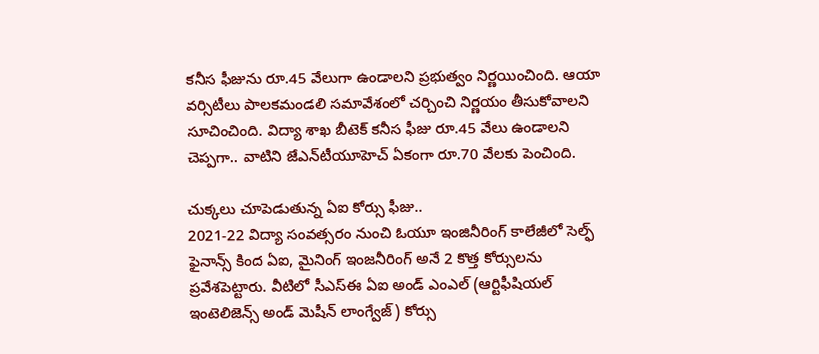కనీస ఫీజును రూ.45 వేలుగా ఉండాలని ప్రభుత్వం నిర్ణయించింది. ఆయా వర్సిటీలు పాలకమండలి సమావేశంలో చర్చించి నిర్ణయం తీసుకోవాలని సూచించింది. విద్యా శాఖ బీటెక్‌ కనీస ఫీజు రూ.45 వేలు ఉండాలని చెప్పగా.. వాటిని జేఎన్‌టీయూహెచ్‌ ఏకంగా రూ.70 వేలకు పెంచింది.

చుక్కలు చూపెడుతున్న ఏఐ కోర్సు ఫీజు..
2021-22 విద్యా సంవత్సరం నుంచి ఓయూ ఇంజినీరింగ్‌ కాలేజీలో సెల్ఫ్‌ ఫైనాన్స్‌ కింద ఏఐ, మైనింగ్ ఇంజనీరింగ్ అనే 2 కొత్త కోర్సులను ప్రవేశపెట్టారు. వీటిలో సీఎస్‌ఈ ఏఐ అండ్‌ ఎంఎల్‌ (ఆర్టిఫీషియల్ ఇంటెలిజెన్స్‌ అండ్‌ మెషీన్‌ లాంగ్వేజ్‌) కోర్సు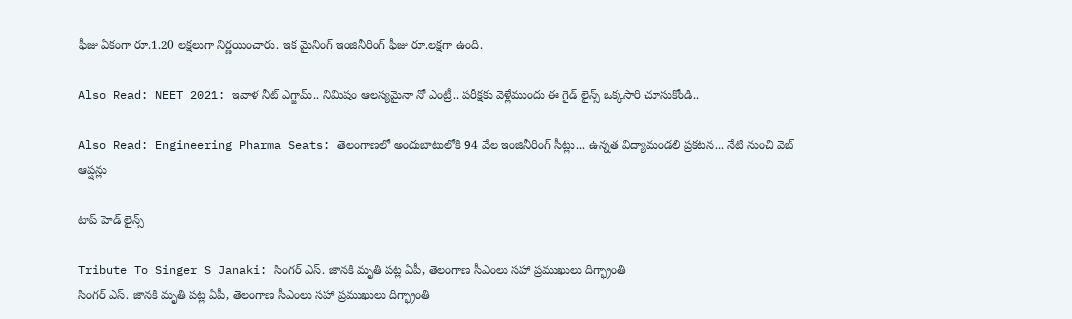ఫీజు ఏకంగా రూ.1.20 లక్షలుగా నిర్ణయించారు. ఇక మైనింగ్‌ ఇంజినీరింగ్‌ ఫీజు రూ.లక్షగా ఉంది.

Also Read: NEET 2021: ఇవాళ నీట్ ఎగ్జామ్.. నిమిషం ఆలస్యమైనా నో ఎంట్రీ.. పరీక్షకు వెళ్లేముందు ఈ గైడ్ లైన్స్ ఒక్కసారి చూసుకోండి..

Also Read: Engineering Pharma Seats: తెలంగాణలో అందుబాటులోకి 94 వేల ఇంజినీరింగ్ సీట్లు... ఉన్నత విద్యామండలి ప్రకటన... నేటి నుంచి వెబ్‌ ఆప్షన్లు

టాప్ హెడ్ లైన్స్

Tribute To Singer S Janaki: సింగర్ ఎస్. జానకి మృతి పట్ల ఏపీ, తెలంగాణ సీఎంలు సహా ప్రముఖులు దిగ్భ్రాంతి
సింగర్ ఎస్. జానకి మృతి పట్ల ఏపీ, తెలంగాణ సీఎంలు సహా ప్రముఖులు దిగ్భ్రాంతి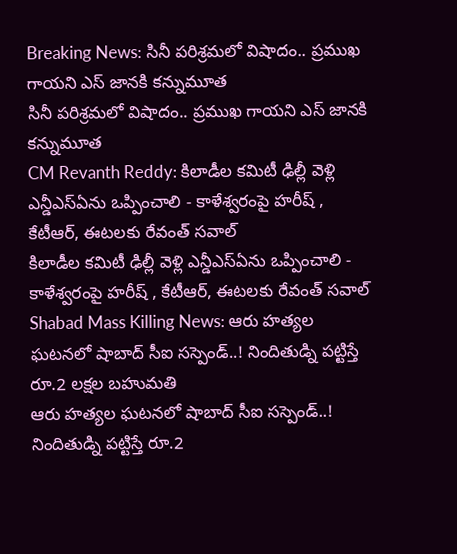Breaking News: సినీ పరిశ్రమలో విషాదం.. ప్రముఖ గాయని ఎస్ జానకి కన్నుమూత
సినీ పరిశ్రమలో విషాదం.. ప్రముఖ గాయని ఎస్ జానకి కన్నుమూత
CM Revanth Reddy: కిలాడీల కమిటీ ఢిల్లీ వెళ్లి ఎన్డీఎస్‌ఏను ఒప్పించాలి - కాళేశ్వరంపై హరీష్ , కేటీఆర్, ఈటలకు రేవంత్ సవాల్
కిలాడీల కమిటీ ఢిల్లీ వెళ్లి ఎన్డీఎస్‌ఏను ఒప్పించాలి - కాళేశ్వరంపై హరీష్ , కేటీఆర్, ఈటలకు రేవంత్ సవాల్
Shabad Mass Killing News: ఆరు హత్యల ఘటనలో షాబాద్ సీఐ సస్పెండ్..! నిందితుడ్ని పట్టిస్తే రూ.2 లక్షల బహుమతి
ఆరు హత్యల ఘటనలో షాబాద్ సీఐ సస్పెండ్..! నిందితుడ్ని పట్టిస్తే రూ.2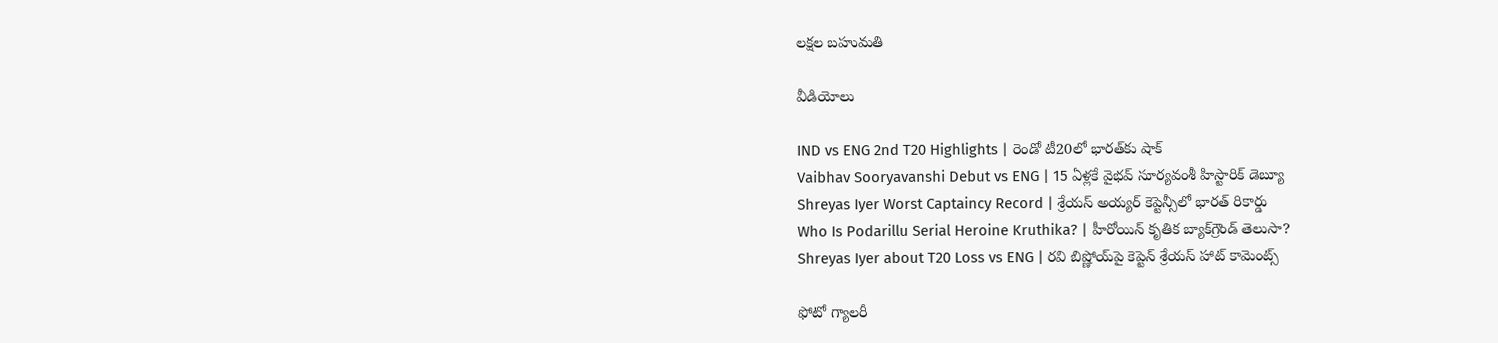లక్షల బహుమతి

వీడియోలు

IND vs ENG 2nd T20 Highlights | రెండో టీ20లో భారత్‌కు షాక్
Vaibhav Sooryavanshi Debut vs ENG | 15 ఏళ్లకే వైభవ్ సూర్యవంశీ హిస్టారిక్ డెబ్యూ
Shreyas Iyer Worst Captaincy Record | శ్రేయస్ అయ్యర్ కెప్టెన్సీలో భారత్ రికార్డు
Who Is Podarillu Serial Heroine Kruthika? | హీరోయిన్ కృతిక బ్యాక్‌గ్రౌండ్ తెలుసా?
Shreyas Iyer about T20 Loss vs ENG | రవి బిష్ణోయ్‌పై కెప్టెన్ శ్రేయస్ హాట్ కామెంట్స్

ఫోటో గ్యాలరీ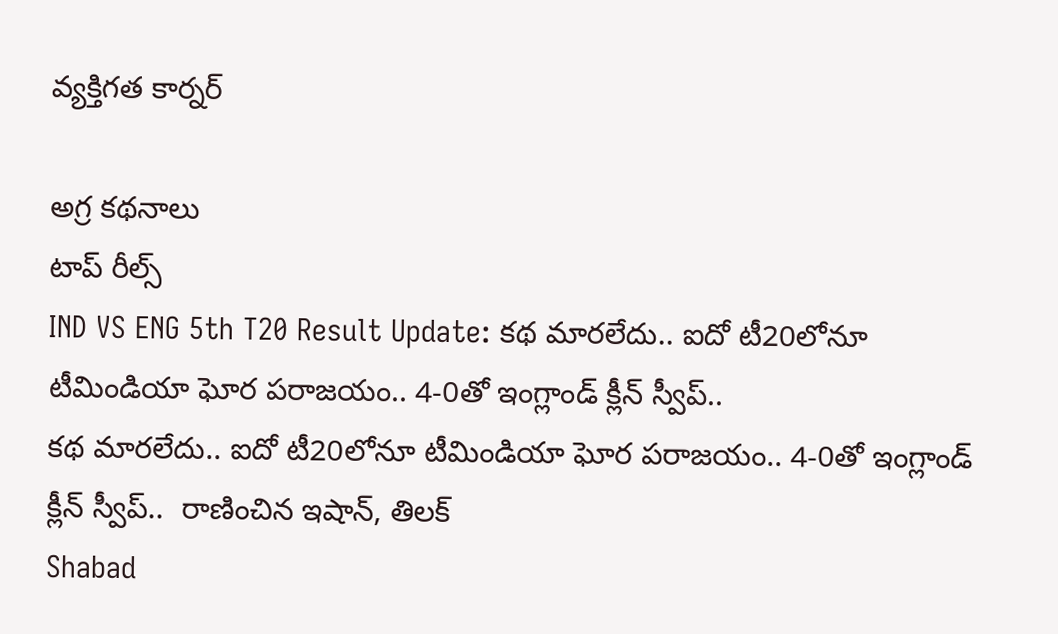వ్యక్తిగత కార్నర్

అగ్ర కథనాలు
టాప్ రీల్స్
IND VS ENG 5th T20 Result Update: క‌థ మార‌లేదు.. ఐదో టీ20లోనూ టీమిండియా ఘోర ప‌రాజ‌యం.. 4-0తో ఇంగ్లాండ్ క్లీన్ స్వీప్..
క‌థ మార‌లేదు.. ఐదో టీ20లోనూ టీమిండియా ఘోర ప‌రాజ‌యం.. 4-0తో ఇంగ్లాండ్ క్లీన్ స్వీప్..  రాణించిన ఇషాన్, తిలక్
Shabad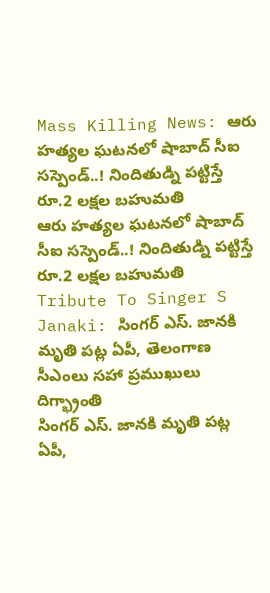Mass Killing News: ఆరు హత్యల ఘటనలో షాబాద్ సీఐ సస్పెండ్..! నిందితుడ్ని పట్టిస్తే రూ.2 లక్షల బహుమతి
ఆరు హత్యల ఘటనలో షాబాద్ సీఐ సస్పెండ్..! నిందితుడ్ని పట్టిస్తే రూ.2 లక్షల బహుమతి
Tribute To Singer S Janaki: సింగర్ ఎస్. జానకి మృతి పట్ల ఏపీ, తెలంగాణ సీఎంలు సహా ప్రముఖులు దిగ్భ్రాంతి
సింగర్ ఎస్. జానకి మృతి పట్ల ఏపీ,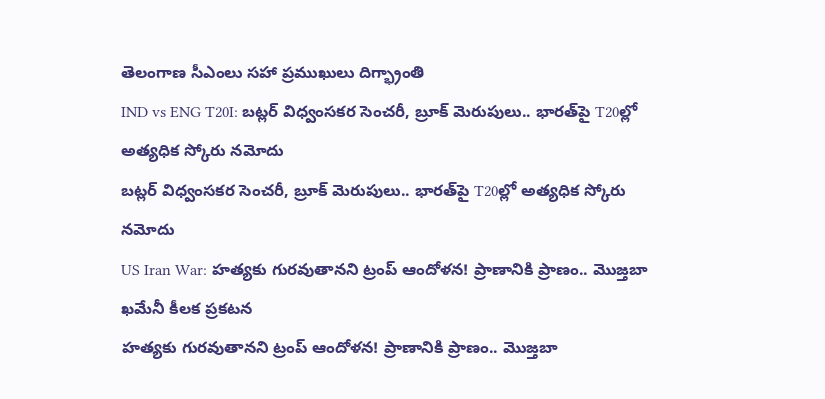తెలంగాణ సీఎంలు సహా ప్రముఖులు దిగ్భ్రాంతి
IND vs ENG T20I: బట్లర్ విధ్వంసకర సెంచరీ, బ్రూక్ మెరుపులు.. భారత్‌పై T20ల్లో అత్యధిక స్కోరు నమోదు
బట్లర్ విధ్వంసకర సెంచరీ, బ్రూక్ మెరుపులు.. భారత్‌పై T20ల్లో అత్యధిక స్కోరు నమోదు
US Iran War: హత్యకు గురవుతానని ట్రంప్ ఆందోళన! ప్రాణానికి ప్రాణం.. మొజ్తబా ఖమేనీ కీలక ప్రకటన
హత్యకు గురవుతానని ట్రంప్ ఆందోళన! ప్రాణానికి ప్రాణం.. మొజ్తబా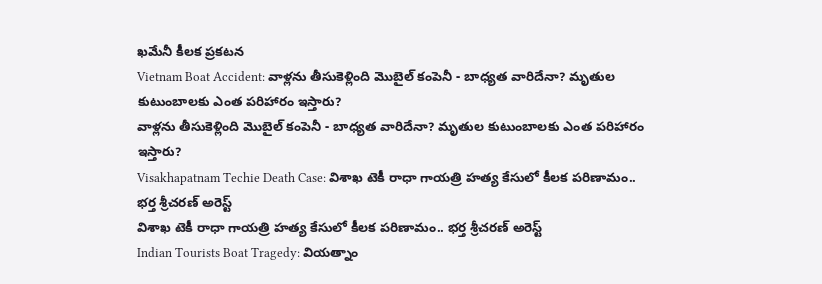ఖమేనీ కీలక ప్రకటన
Vietnam Boat Accident: వాళ్లను తీసుకెళ్లింది మొబైల్ కంపెనీ - బాధ్యత వారిదేనా? మృతుల కుటుంబాలకు ఎంత పరిహారం ఇస్తారు?
వాళ్లను తీసుకెళ్లింది మొబైల్ కంపెనీ - బాధ్యత వారిదేనా? మృతుల కుటుంబాలకు ఎంత పరిహారం ఇస్తారు?
Visakhapatnam Techie Death Case: విశాఖ టెకీ రాధా గాయత్రి హత్య కేసులో కీలక పరిణామం.. భర్త శ్రీచరణ్‌ అరెస్ట్
విశాఖ టెకీ రాధా గాయత్రి హత్య కేసులో కీలక పరిణామం.. భర్త శ్రీచరణ్‌ అరెస్ట్
Indian Tourists Boat Tragedy: వియత్నాం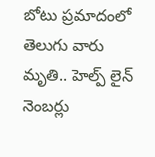బోటు ప్రమాదంలో తెలుగు వారు మృతి.. హెల్ప్ లైన్ నెంబర్లు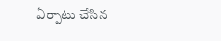ఏర్పాటు చేసిన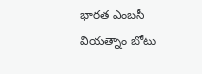భారత ఎంబసీ
వియత్నాం బోటు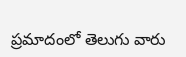ప్రమాదంలో తెలుగు వారు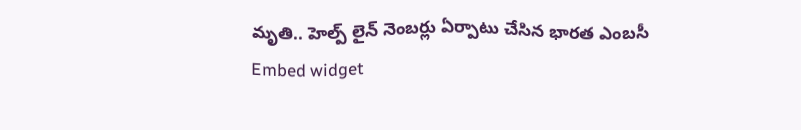మృతి.. హెల్ప్ లైన్ నెంబర్లు ఏర్పాటు చేసిన భారత ఎంబసీ
Embed widget